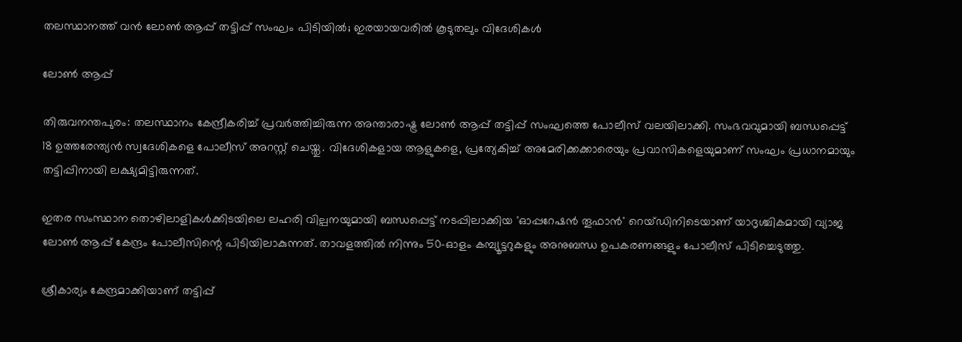തലസ്ഥാനത്ത് വൻ ലോൺ ആപ്പ് തട്ടിപ്പ് സംഘം പിടിയിൽ; ഇരയായവരിൽ കൂടുതലും വിദേശികൾ

ലോൺ ആപ്പ്

തിരുവനന്തപുരം: തലസ്ഥാനം കേന്ദ്രീകരിച്ച് പ്രവർത്തിച്ചിരുന്ന അന്താരാഷ്ട്ര ലോൺ ആപ്പ് തട്ടിപ്പ് സംഘത്തെ പോലീസ് വലയിലാക്കി. സംഭവവുമായി ബന്ധപ്പെട്ട് 18 ഉത്തരേന്ത്യൻ സ്വദേശികളെ പോലീസ് അറസ്റ്റ് ചെയ്തു. വിദേശികളായ ആളുകളെ, പ്രത്യേകിച്ച് അമേരിക്കക്കാരെയും പ്രവാസികളെയുമാണ് സംഘം പ്രധാനമായും തട്ടിപ്പിനായി ലക്ഷ്യമിട്ടിരുന്നത്.

ഇതര സംസ്ഥാന തൊഴിലാളികൾക്കിടയിലെ ലഹരി വില്പനയുമായി ബന്ധപ്പെട്ട് നടപ്പിലാക്കിയ 'ഓപ്പറേഷൻ തൂഫാൻ' റെയ്ഡിനിടെയാണ് യാദൃശ്ചികമായി വ്യാജ ലോൺ ആപ്പ് കേന്ദ്രം പോലീസിന്റെ പിടിയിലാകുന്നത്. താവളത്തിൽ നിന്നും 50-ഓളം കമ്പ്യൂട്ടറുകളും അനുബന്ധ ഉപകരണങ്ങളും പോലീസ് പിടിച്ചെടുത്തു.

ശ്രീകാര്യം കേന്ദ്രമാക്കിയാണ് തട്ടിപ്പ്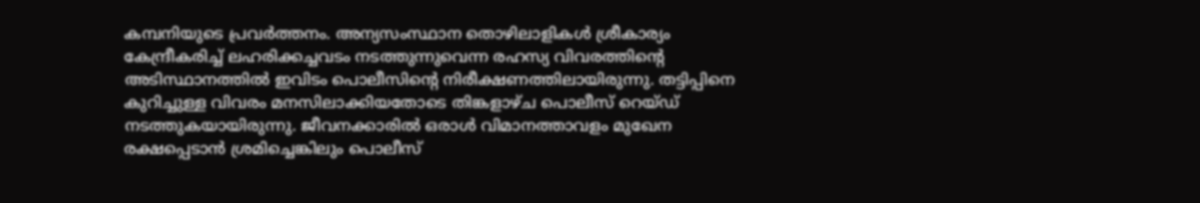കമ്പനിയുടെ പ്രവർത്തനം. അന്യസംസ്ഥാന തൊഴിലാളികൾ ശ്രീകാര്യം കേന്ദ്രീകരിച്ച് ലഹരിക്കച്ചവടം നടത്തുന്നുവെന്ന രഹസ്യ വിവരത്തിന്റെ അടിസ്ഥാനത്തിൽ ഇവിടം പൊലീസിന്റെ നിരീക്ഷണത്തിലായിരുന്നു. തട്ടിപ്പിനെ കുറിച്ചുള്ള വിവരം മനസിലാക്കിയതോടെ തിങ്കളാഴ്ച പൊലീസ് റെയ്ഡ് നടത്തുകയായിരുന്നു. ജീവനക്കാരിൽ ഒരാൾ വിമാനത്താവളം മുഖേന രക്ഷപ്പെടാൻ ശ്രമിച്ചെങ്കിലും പൊലീസ്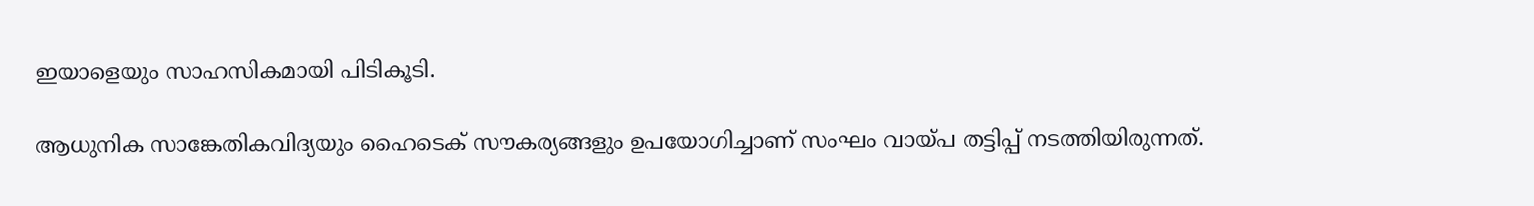ഇയാളെയും സാഹസികമായി പിടികൂടി.

ആധുനിക സാങ്കേതികവിദ്യയും ഹൈടെക് സൗകര്യങ്ങളും ഉപയോഗിച്ചാണ് സംഘം വായ്പ തട്ടിപ്പ് നടത്തിയിരുന്നത്.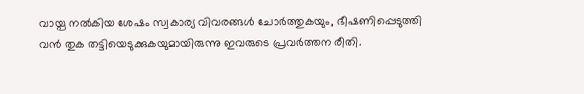വായ്പ നൽകിയ ശേഷം സ്വകാര്യ വിവരങ്ങൾ ചോർത്തുകയും, ഭീഷണിപ്പെടുത്തി വൻ തുക തട്ടിയെടുക്കുകയുമായിരുന്നു ഇവരുടെ പ്രവർത്തന രീതി.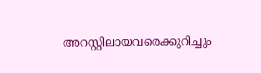അറസ്റ്റിലായവരെക്കുറിച്ചും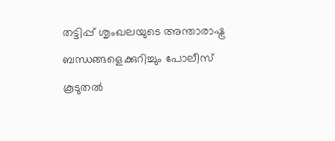തട്ടിപ്പ് ശൃംഖലയുടെ അന്താരാഷ്ട്ര ബന്ധങ്ങളെക്കുറിച്ചും പോലീസ് കൂടുതൽ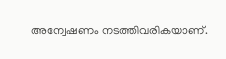അന്വേഷണം നടത്തിവരികയാണ്.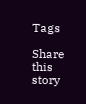Tags

Share this story